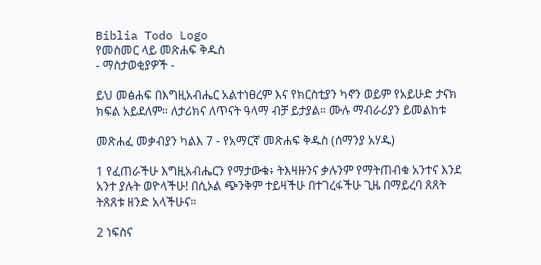Biblia Todo Logo
የመስመር ላይ መጽሐፍ ቅዱስ
- ማስታወቂያዎች -

ይህ መፅሐፍ በእግዚአብሔር አልተነፀረም እና የክርስቲያን ካኖን ወይም የአይሁድ ታናክ ክፍል አይደለም። ለታሪክና ለጥናት ዓላማ ብቻ ይታያል። ሙሉ ማብራሪያን ይመልከቱ

መጽሐፈ መቃብያን ካልእ 7 - የአማርኛ መጽሐፍ ቅዱስ (ሰማንያ አሃዱ)

1 የፈጠራችሁ እግዚአብሔርን የማታውቁ፥ ትእዛዙንና ቃሉንም የማትጠብቁ አንተና እንደ አንተ ያሉት ወዮላችሁ! በሲኦል ጭንቅም ተይዛችሁ በተገረፋችሁ ጊዜ በማይረባ ጸጸት ትጸጸቱ ዘንድ አላችሁና።

2 ነፍስና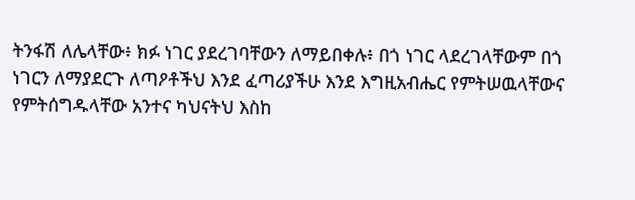ትንፋሽ ለሌላቸው፥ ክፉ ነገር ያደረገባቸውን ለማይበቀሉ፥ በጎ ነገር ላደረገላቸውም በጎ ነገርን ለማያደርጉ ለጣዖቶችህ እንደ ፈጣሪያችሁ እንደ እግዚአብሔር የምትሠዉላቸውና የምትሰግዱላቸው አንተና ካህናትህ እስከ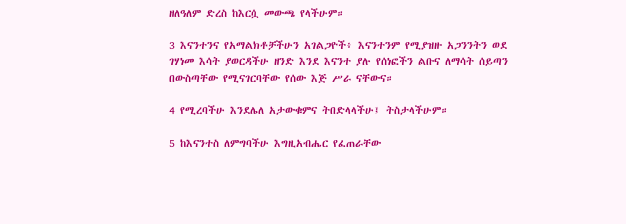ዘለዓለም ድረስ ከእርሷ መውጫ የላችሁም።

3 እናንተንና የአማልክቶቻችሁን አገልጋዮች፥ እናንተንም የሚያዝዙ አጋንንትን ወደ ገሃነመ እሳት ያወርዳችሁ ዘንድ እንደ እናንተ ያሉ የሰነፎችን ልቡና ለማሳት ሰይጣን በውስጣቸው የሚናገርባቸው የሰው እጅ ሥራ ናቸውና።

4 የሚረባችሁ እንደሌለ አታውቁምና ትበድላላችሁ፤ ትስታላችሁም።

5 ከእናንተስ ለምግባችሁ እግዚአብሔር የፈጠራቸው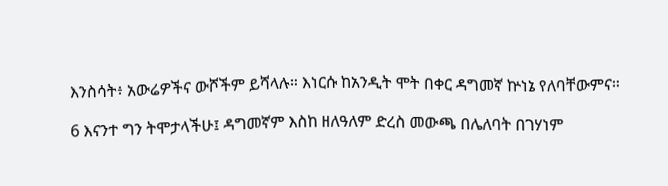እንስሳት፥ አውሬዎችና ውሾችም ይሻላሉ። እነርሱ ከአንዲት ሞት በቀር ዳግመኛ ኵነኔ የለባቸውምና።

6 እናንተ ግን ትሞታላችሁ፤ ዳግመኛም እስከ ዘለዓለም ድረስ መውጫ በሌለባት በገሃነም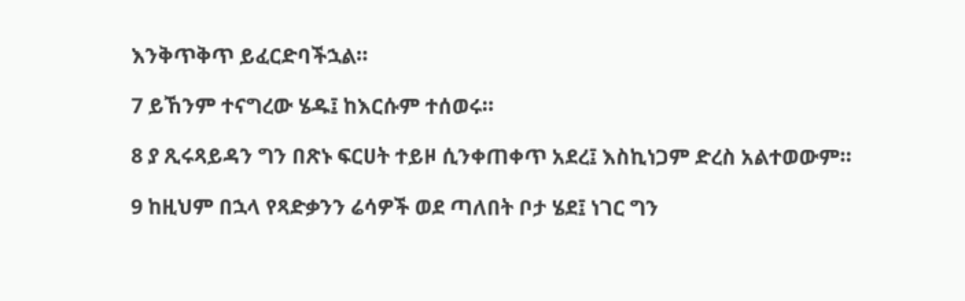እንቅጥቅጥ ይፈርድባችኋል።

7 ይኸንም ተናግረው ሄዱ፤ ከእርሱም ተሰወሩ።

8 ያ ጺሩጻይዳን ግን በጽኑ ፍርሀት ተይዞ ሲንቀጠቀጥ አደረ፤ እስኪነጋም ድረስ አልተወውም።

9 ከዚህም በኋላ የጻድቃንን ሬሳዎች ወደ ጣለበት ቦታ ሄደ፤ ነገር ግን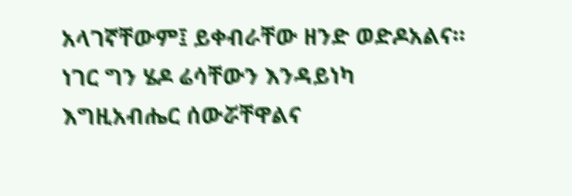አላገኛቸውም፤ ይቀብራቸው ዘንድ ወድዶአልና። ነገር ግን ሄዶ ሬሳቸውን እንዳይነካ እግዚአብሔር ሰውሯቸዋልና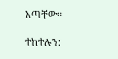አጣቸው።

ተከተሉን: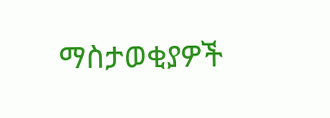ማስታወቂያዎች